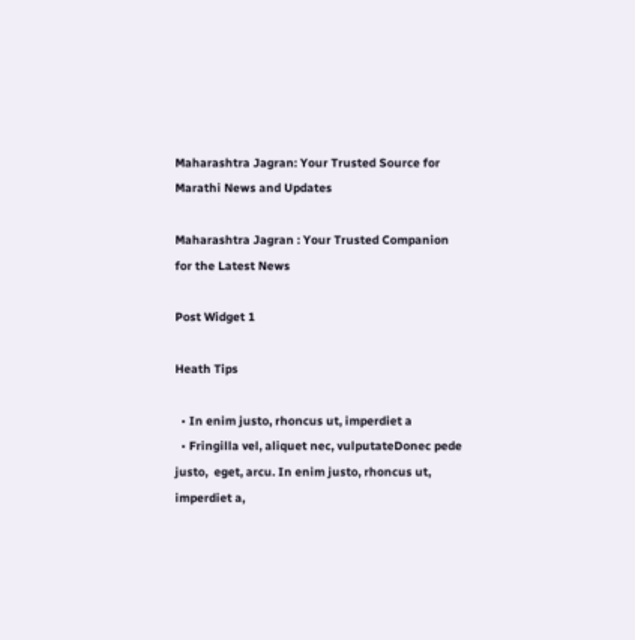Maharashtra Jagran: Your Trusted Source for Marathi News and Updates

Maharashtra Jagran : Your Trusted Companion for the Latest News

Post Widget 1

Heath Tips

  • In enim justo, rhoncus ut, imperdiet a
  • Fringilla vel, aliquet nec, vulputateDonec pede justo,  eget, arcu. In enim justo, rhoncus ut, imperdiet a,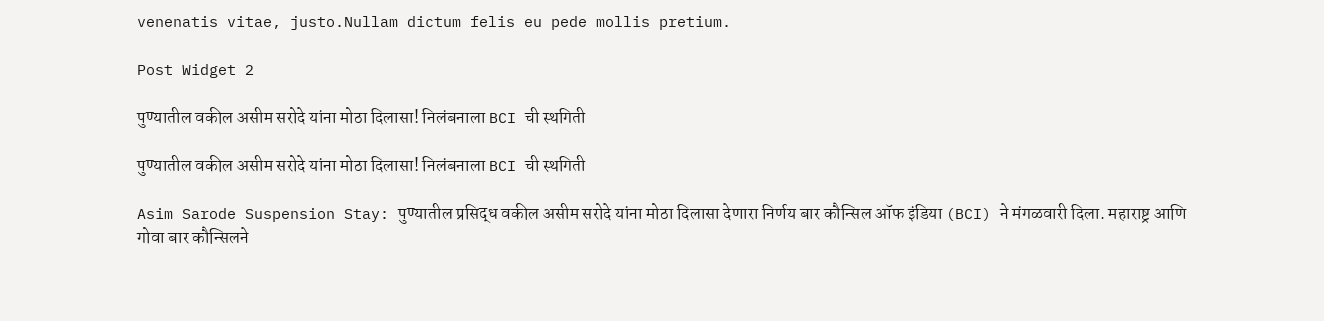venenatis vitae, justo.Nullam dictum felis eu pede mollis pretium.

Post Widget 2

पुण्यातील वकील असीम सरोदे यांना मोठा दिलासा! निलंबनाला BCI ची स्थगिती

पुण्यातील वकील असीम सरोदे यांना मोठा दिलासा! निलंबनाला BCI ची स्थगिती

Asim Sarode Suspension Stay: पुण्यातील प्रसिद्ध वकील असीम सरोदे यांना मोठा दिलासा देणारा निर्णय बार कौन्सिल ऑफ इंडिया (BCI) ने मंगळवारी दिला. महाराष्ट्र आणि गोवा बार कौन्सिलने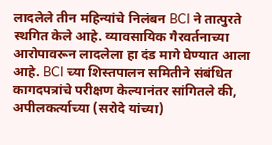लादलेले तीन महिन्यांचे निलंबन BCI ने तात्पुरते स्थगित केले आहे. व्यावसायिक गैरवर्तनाच्या आरोपावरून लादलेला हा दंड मागे घेण्यात आला आहे. BCI च्या शिस्तपालन समितीने संबंधित कागदपत्रांचे परीक्षण केल्यानंतर सांगितले की, अपीलकर्त्याच्या (सरोदे यांच्या)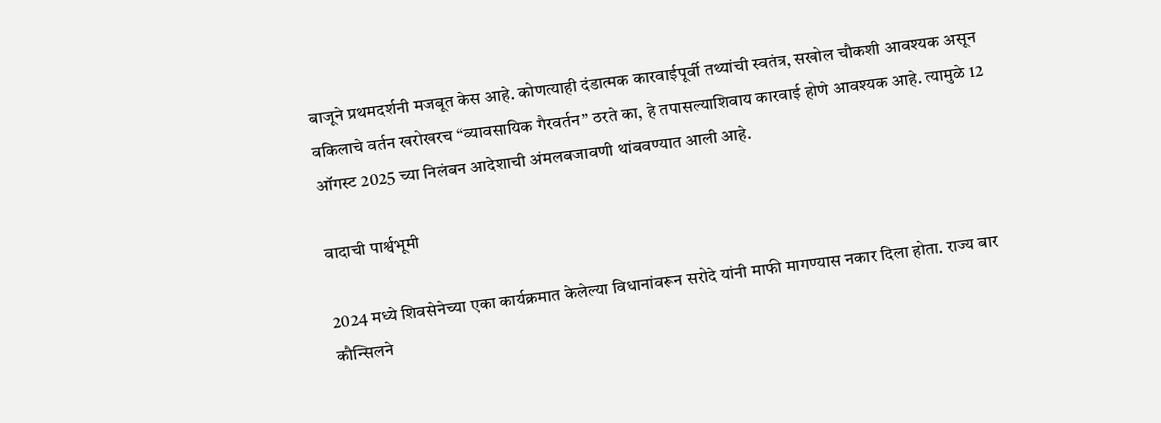बाजूने प्रथमदर्शनी मजबूत केस आहे. कोणत्याही दंडात्मक कारवाईपूर्वी तथ्यांची स्वतंत्र, सखोल चौकशी आवश्यक असून वकिलाचे वर्तन खरोखरच “व्यावसायिक गैरवर्तन” ठरते का, हे तपासल्याशिवाय कारवाई होणे आवश्यक आहे. त्यामुळे 12 ऑगस्ट 2025 च्या निलंबन आदेशाची अंमलबजावणी थांबवण्यात आली आहे.

वादाची पार्श्वभूमी

2024 मध्ये शिवसेनेच्या एका कार्यक्रमात केलेल्या विधानांवरून सरोदे यांनी माफी मागण्यास नकार दिला होता. राज्य बार कौन्सिलने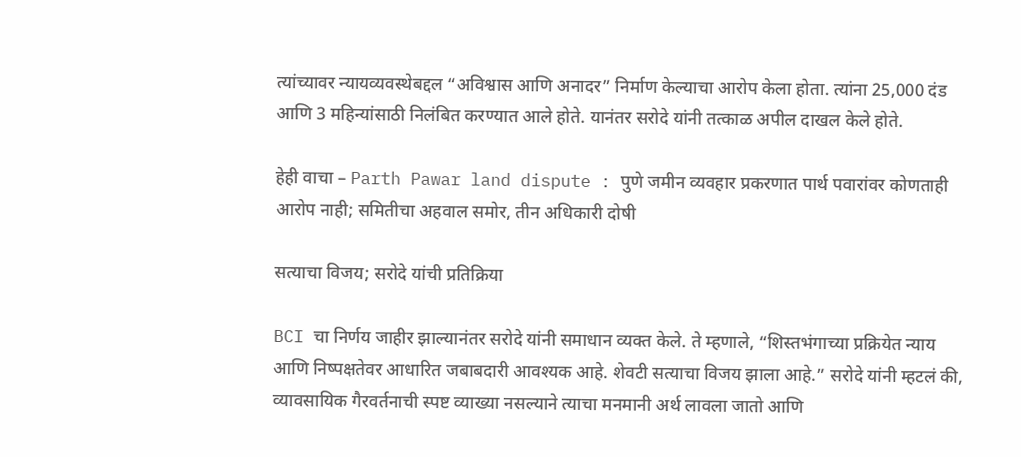त्यांच्यावर न्यायव्यवस्थेबद्दल “अविश्वास आणि अनादर” निर्माण केल्याचा आरोप केला होता. त्यांना 25,000 दंड आणि 3 महिन्यांसाठी निलंबित करण्यात आले होते. यानंतर सरोदे यांनी तत्काळ अपील दाखल केले होते.

हेही वाचा – Parth Pawar land dispute : पुणे जमीन व्यवहार प्रकरणात पार्थ पवारांवर कोणताही आरोप नाही; समितीचा अहवाल समोर, तीन अधिकारी दोषी

सत्याचा विजय; सरोदे यांची प्रतिक्रिया

BCI चा निर्णय जाहीर झाल्यानंतर सरोदे यांनी समाधान व्यक्त केले. ते म्हणाले, “शिस्तभंगाच्या प्रक्रियेत न्याय आणि निष्पक्षतेवर आधारित जबाबदारी आवश्यक आहे. शेवटी सत्याचा विजय झाला आहे.” सरोदे यांनी म्हटलं की, व्यावसायिक गैरवर्तनाची स्पष्ट व्याख्या नसल्याने त्याचा मनमानी अर्थ लावला जातो आणि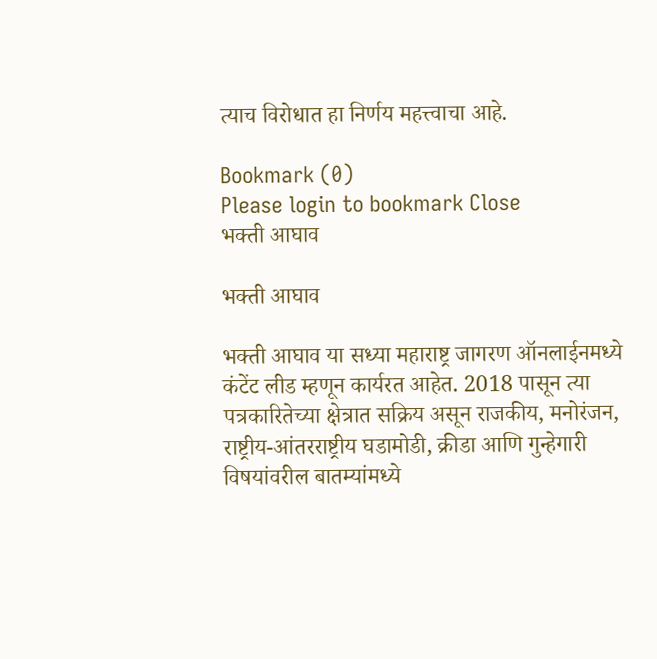त्याच विरोधात हा निर्णय महत्त्वाचा आहे.

Bookmark (0)
Please login to bookmark Close
भक्ती आघाव

भक्ती आघाव

भक्ती आघाव या सध्या महाराष्ट्र जागरण ऑनलाईनमध्ये कंटेंट लीड म्हणून कार्यरत आहेत. 2018 पासून त्या पत्रकारितेच्या क्षेत्रात सक्रिय असून राजकीय, मनोरंजन, राष्ट्रीय-आंतरराष्ट्रीय घडामोडी, क्रीडा आणि गुन्हेगारी विषयांवरील बातम्यांमध्ये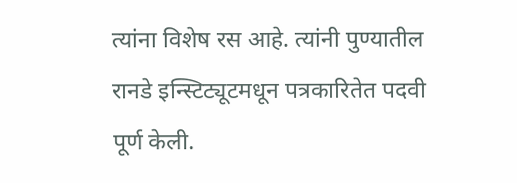त्यांना विशेष रस आहे. त्यांनी पुण्यातील रानडे इन्स्टिट्यूटमधून पत्रकारितेत पदवी पूर्ण केली.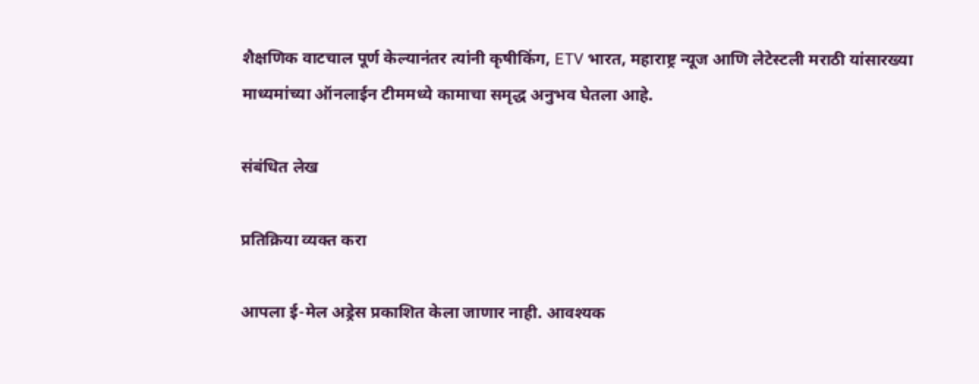शैक्षणिक वाटचाल पूर्ण केल्यानंतर त्यांनी कृषीकिंग, ETV भारत, महाराष्ट्र न्यूज आणि लेटेस्टली मराठी यांसारख्या माध्यमांच्या ऑनलाईन टीममध्ये कामाचा समृद्ध अनुभव घेतला आहे.

संबंधित लेख

प्रतिक्रिया व्यक्त करा

आपला ई-मेल अड्रेस प्रकाशित केला जाणार नाही. आवश्यक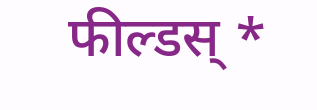फील्डस् *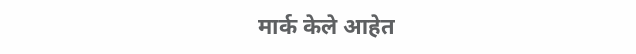मार्क केले आहेत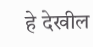हे देखील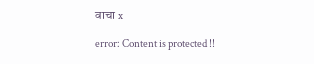वाचा x

error: Content is protected !!